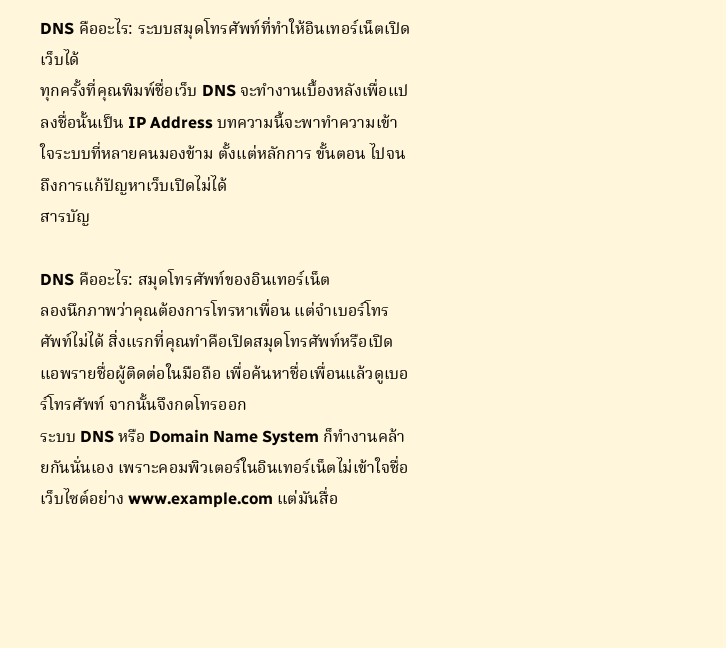DNS คืออะไร: ระบบสมุดโทรศัพท์ที่ทำให้อินเทอร์เน็ตเปิดเว็บได้
ทุกครั้งที่คุณพิมพ์ชื่อเว็บ DNS จะทำงานเบื้องหลังเพื่อแปลงชื่อนั้นเป็น IP Address บทความนี้จะพาทำความเข้าใจระบบที่หลายคนมองข้าม ตั้งแต่หลักการ ขั้นตอน ไปจนถึงการแก้ปัญหาเว็บเปิดไม่ได้
สารบัญ

DNS คืออะไร: สมุดโทรศัพท์ของอินเทอร์เน็ต
ลองนึกภาพว่าคุณต้องการโทรหาเพื่อน แต่จำเบอร์โทรศัพท์ไม่ได้ สิ่งแรกที่คุณทำคือเปิดสมุดโทรศัพท์หรือเปิดแอพรายชื่อผู้ติดต่อในมือถือ เพื่อค้นหาชื่อเพื่อนแล้วดูเบอร์โทรศัพท์ จากนั้นจึงกดโทรออก
ระบบ DNS หรือ Domain Name System ก็ทำงานคล้ายกันนั่นเอง เพราะคอมพิวเตอร์ในอินเทอร์เน็ตไม่เข้าใจชื่อเว็บไซต์อย่าง www.example.com แต่มันสื่อ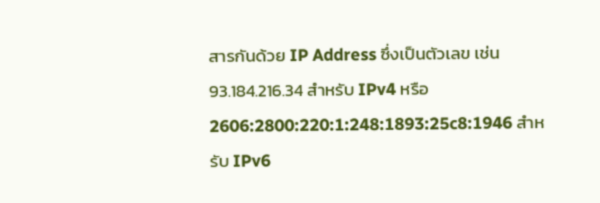สารกันด้วย IP Address ซึ่งเป็นตัวเลข เช่น 93.184.216.34 สำหรับ IPv4 หรือ 2606:2800:220:1:248:1893:25c8:1946 สำหรับ IPv6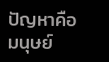ปัญหาคือ มนุษย์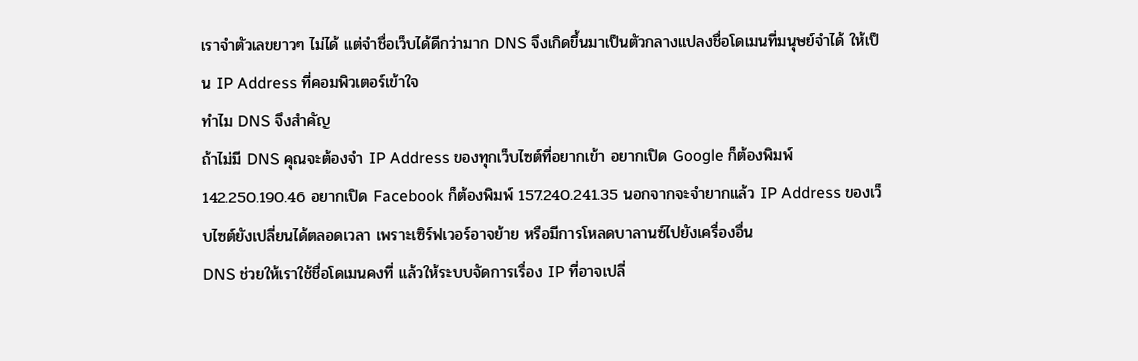เราจำตัวเลขยาวๆ ไม่ได้ แต่จำชื่อเว็บได้ดีกว่ามาก DNS จึงเกิดขึ้นมาเป็นตัวกลางแปลงชื่อโดเมนที่มนุษย์จำได้ ให้เป็น IP Address ที่คอมพิวเตอร์เข้าใจ
ทำไม DNS จึงสำคัญ
ถ้าไม่มี DNS คุณจะต้องจำ IP Address ของทุกเว็บไซต์ที่อยากเข้า อยากเปิด Google ก็ต้องพิมพ์ 142.250.190.46 อยากเปิด Facebook ก็ต้องพิมพ์ 157.240.241.35 นอกจากจะจำยากแล้ว IP Address ของเว็บไซต์ยังเปลี่ยนได้ตลอดเวลา เพราะเซิร์ฟเวอร์อาจย้าย หรือมีการโหลดบาลานซ์ไปยังเครื่องอื่น
DNS ช่วยให้เราใช้ชื่อโดเมนคงที่ แล้วให้ระบบจัดการเรื่อง IP ที่อาจเปลี่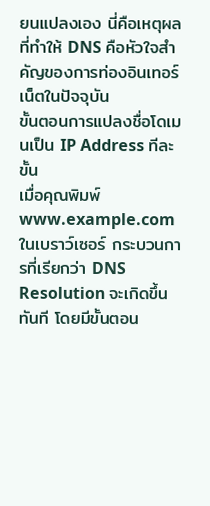ยนแปลงเอง นี่คือเหตุผลที่ทำให้ DNS คือหัวใจสำคัญของการท่องอินเทอร์เน็ตในปัจจุบัน
ขั้นตอนการแปลงชื่อโดเมนเป็น IP Address ทีละขั้น
เมื่อคุณพิมพ์ www.example.com ในเบราว์เซอร์ กระบวนการที่เรียกว่า DNS Resolution จะเกิดขึ้นทันที โดยมีขั้นตอน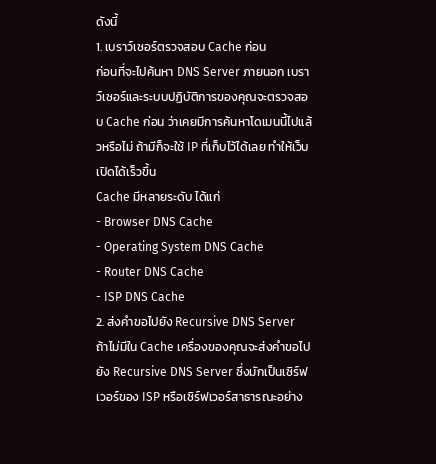ดังนี้
1. เบราว์เซอร์ตรวจสอบ Cache ก่อน
ก่อนที่จะไปค้นหา DNS Server ภายนอก เบราว์เซอร์และระบบปฏิบัติการของคุณจะตรวจสอบ Cache ก่อน ว่าเคยมีการค้นหาโดเมนนี้ไปแล้วหรือไม่ ถ้ามีก็จะใช้ IP ที่เก็บไว้ได้เลย ทำให้เว็บเปิดได้เร็วขึ้น
Cache มีหลายระดับ ได้แก่
- Browser DNS Cache
- Operating System DNS Cache
- Router DNS Cache
- ISP DNS Cache
2. ส่งคำขอไปยัง Recursive DNS Server
ถ้าไม่มีใน Cache เครื่องของคุณจะส่งคำขอไปยัง Recursive DNS Server ซึ่งมักเป็นเซิร์ฟเวอร์ของ ISP หรือเซิร์ฟเวอร์สาธารณะอย่าง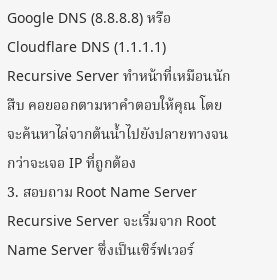Google DNS (8.8.8.8) หรือ Cloudflare DNS (1.1.1.1)
Recursive Server ทำหน้าที่เหมือนนักสืบ คอยออกตามหาคำตอบให้คุณ โดยจะค้นหาไล่จากต้นน้ำไปยังปลายทางจนกว่าจะเจอ IP ที่ถูกต้อง
3. สอบถาม Root Name Server
Recursive Server จะเริ่มจาก Root Name Server ซึ่งเป็นเซิร์ฟเวอร์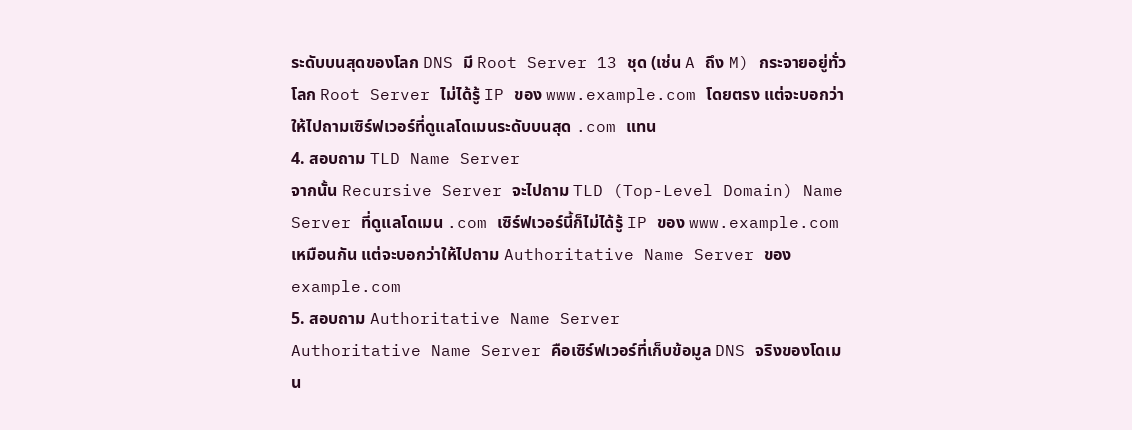ระดับบนสุดของโลก DNS มี Root Server 13 ชุด (เช่น A ถึง M) กระจายอยู่ทั่วโลก Root Server ไม่ได้รู้ IP ของ www.example.com โดยตรง แต่จะบอกว่าให้ไปถามเซิร์ฟเวอร์ที่ดูแลโดเมนระดับบนสุด .com แทน
4. สอบถาม TLD Name Server
จากนั้น Recursive Server จะไปถาม TLD (Top-Level Domain) Name Server ที่ดูแลโดเมน .com เซิร์ฟเวอร์นี้ก็ไม่ได้รู้ IP ของ www.example.com เหมือนกัน แต่จะบอกว่าให้ไปถาม Authoritative Name Server ของ example.com
5. สอบถาม Authoritative Name Server
Authoritative Name Server คือเซิร์ฟเวอร์ที่เก็บข้อมูล DNS จริงของโดเมน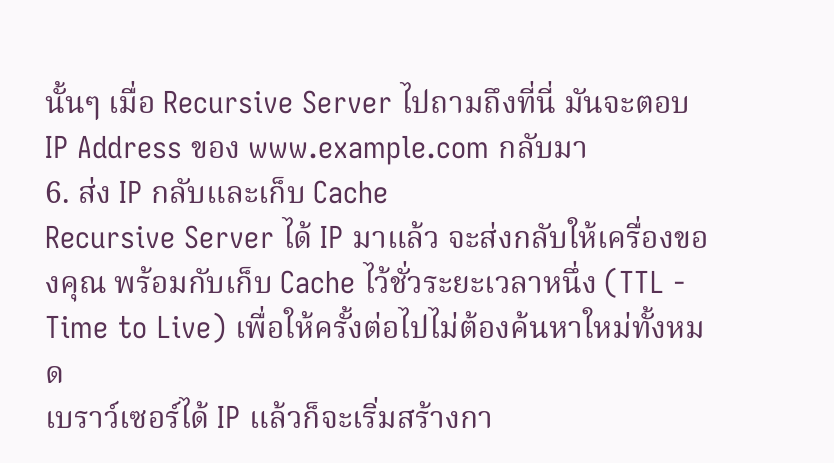นั้นๆ เมื่อ Recursive Server ไปถามถึงที่นี่ มันจะตอบ IP Address ของ www.example.com กลับมา
6. ส่ง IP กลับและเก็บ Cache
Recursive Server ได้ IP มาแล้ว จะส่งกลับให้เครื่องของคุณ พร้อมกับเก็บ Cache ไว้ชั่วระยะเวลาหนึ่ง (TTL - Time to Live) เพื่อให้ครั้งต่อไปไม่ต้องค้นหาใหม่ทั้งหมด
เบราว์เซอร์ได้ IP แล้วก็จะเริ่มสร้างกา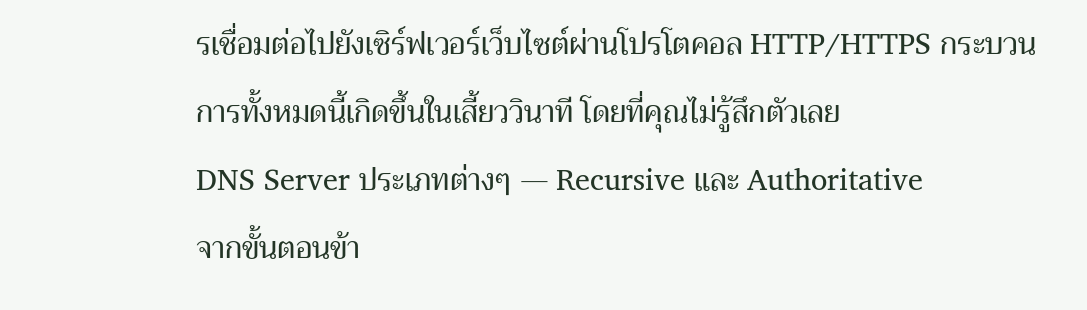รเชื่อมต่อไปยังเซิร์ฟเวอร์เว็บไซต์ผ่านโปรโตคอล HTTP/HTTPS กระบวนการทั้งหมดนี้เกิดขึ้นในเสี้ยววินาที โดยที่คุณไม่รู้สึกตัวเลย
DNS Server ประเภทต่างๆ — Recursive และ Authoritative
จากขั้นตอนข้า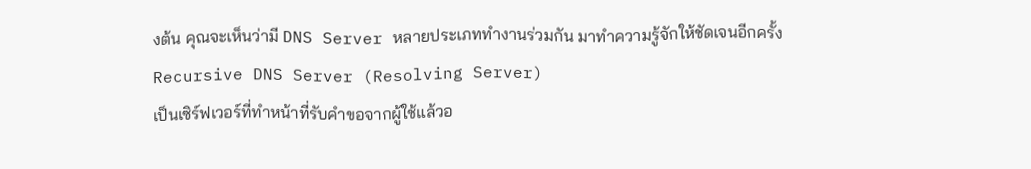งต้น คุณจะเห็นว่ามี DNS Server หลายประเภททำงานร่วมกัน มาทำความรู้จักให้ชัดเจนอีกครั้ง
Recursive DNS Server (Resolving Server)
เป็นเซิร์ฟเวอร์ที่ทำหน้าที่รับคำขอจากผู้ใช้แล้วอ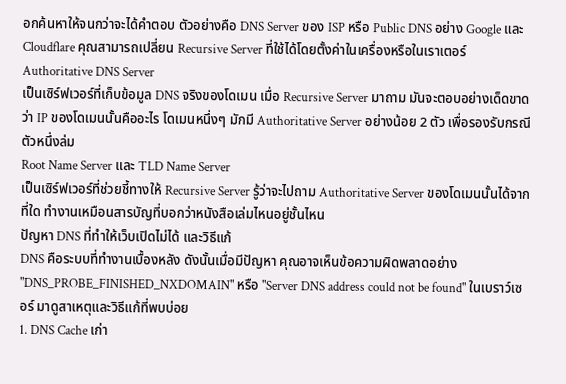อกค้นหาให้จนกว่าจะได้คำตอบ ตัวอย่างคือ DNS Server ของ ISP หรือ Public DNS อย่าง Google และ Cloudflare คุณสามารถเปลี่ยน Recursive Server ที่ใช้ได้โดยตั้งค่าในเครื่องหรือในเราเตอร์
Authoritative DNS Server
เป็นเซิร์ฟเวอร์ที่เก็บข้อมูล DNS จริงของโดเมน เมื่อ Recursive Server มาถาม มันจะตอบอย่างเด็ดขาดว่า IP ของโดเมนนั้นคืออะไร โดเมนหนึ่งๆ มักมี Authoritative Server อย่างน้อย 2 ตัว เพื่อรองรับกรณีตัวหนึ่งล่ม
Root Name Server และ TLD Name Server
เป็นเซิร์ฟเวอร์ที่ช่วยชี้ทางให้ Recursive Server รู้ว่าจะไปถาม Authoritative Server ของโดเมนนั้นได้จากที่ใด ทำงานเหมือนสารบัญที่บอกว่าหนังสือเล่มไหนอยู่ชั้นไหน
ปัญหา DNS ที่ทำให้เว็บเปิดไม่ได้ และวิธีแก้
DNS คือระบบที่ทำงานเบื้องหลัง ดังนั้นเมื่อมีปัญหา คุณอาจเห็นข้อความผิดพลาดอย่าง "DNS_PROBE_FINISHED_NXDOMAIN" หรือ "Server DNS address could not be found" ในเบราว์เซอร์ มาดูสาเหตุและวิธีแก้ที่พบบ่อย
1. DNS Cache เก่า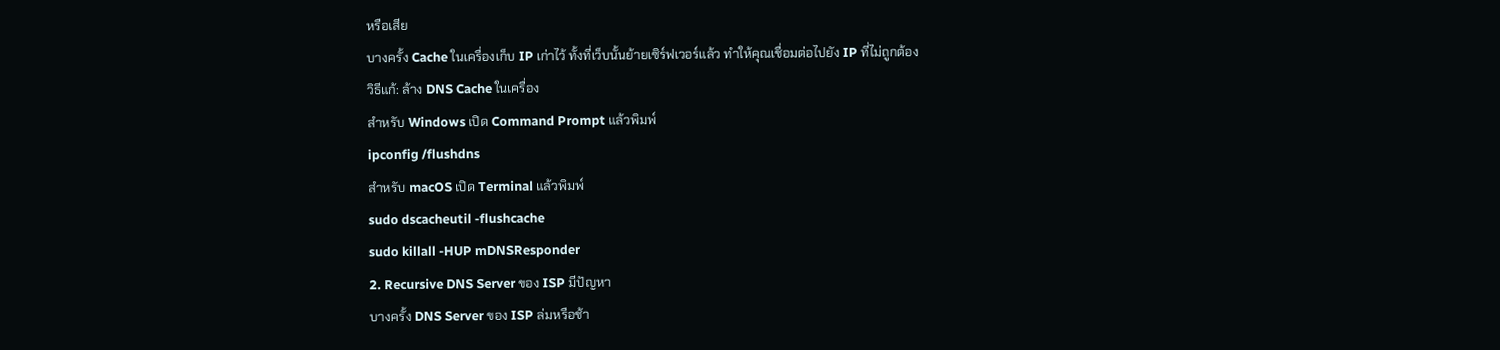หรือเสีย
บางครั้ง Cache ในเครื่องเก็บ IP เก่าไว้ ทั้งที่เว็บนั้นย้ายเซิร์ฟเวอร์แล้ว ทำให้คุณเชื่อมต่อไปยัง IP ที่ไม่ถูกต้อง
วิธีแก้: ล้าง DNS Cache ในเครื่อง
สำหรับ Windows เปิด Command Prompt แล้วพิมพ์
ipconfig /flushdns
สำหรับ macOS เปิด Terminal แล้วพิมพ์
sudo dscacheutil -flushcache
sudo killall -HUP mDNSResponder
2. Recursive DNS Server ของ ISP มีปัญหา
บางครั้ง DNS Server ของ ISP ล่มหรือช้า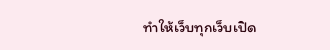ทำให้เว็บทุกเว็บเปิด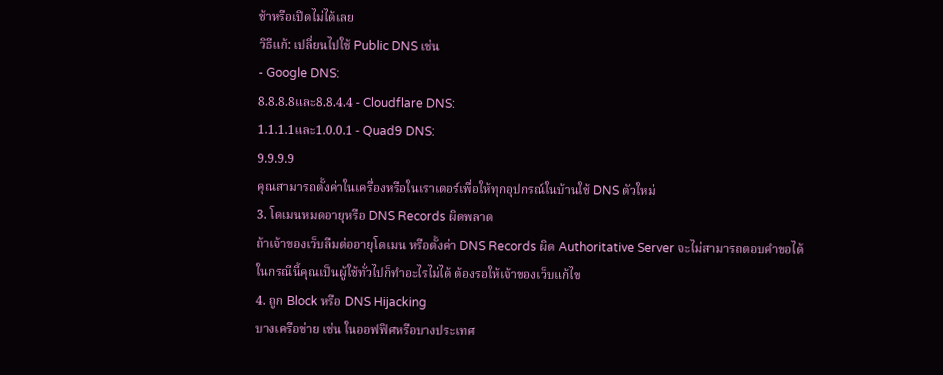ช้าหรือเปิดไม่ได้เลย
วิธีแก้: เปลี่ยนไปใช้ Public DNS เช่น
- Google DNS:
8.8.8.8และ8.8.4.4 - Cloudflare DNS:
1.1.1.1และ1.0.0.1 - Quad9 DNS:
9.9.9.9
คุณสามารถตั้งค่าในเครื่องหรือในเราเตอร์เพื่อให้ทุกอุปกรณ์ในบ้านใช้ DNS ตัวใหม่
3. โดเมนหมดอายุหรือ DNS Records ผิดพลาด
ถ้าเจ้าของเว็บลืมต่ออายุโดเมน หรือตั้งค่า DNS Records ผิด Authoritative Server จะไม่สามารถตอบคำขอได้ ในกรณีนี้คุณเป็นผู้ใช้ทั่วไปก็ทำอะไรไม่ได้ ต้องรอให้เจ้าของเว็บแก้ไข
4. ถูก Block หรือ DNS Hijacking
บางเครือข่าย เช่น ในออฟฟิศหรือบางประเทศ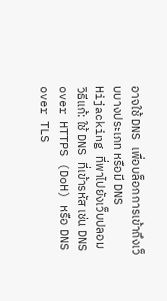อาจใช้ DNS เพื่อบล็อกการเข้าถึงเว็บบางประเภท หรือมี DNS Hijacking ที่พาไปยังเว็บปลอม
วิธีแก้: ใช้ DNS ที่เข้ารหัส เช่น DNS over HTTPS (DoH) หรือ DNS over TLS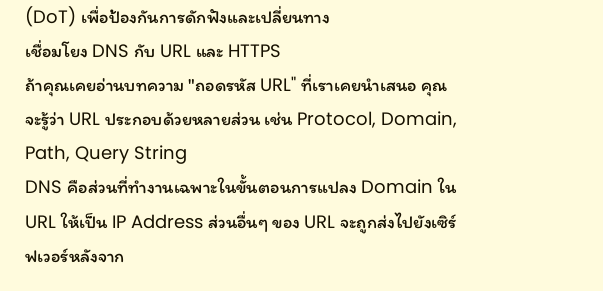(DoT) เพื่อป้องกันการดักฟังและเปลี่ยนทาง
เชื่อมโยง DNS กับ URL และ HTTPS
ถ้าคุณเคยอ่านบทความ "ถอดรหัส URL" ที่เราเคยนำเสนอ คุณจะรู้ว่า URL ประกอบด้วยหลายส่วน เช่น Protocol, Domain, Path, Query String
DNS คือส่วนที่ทำงานเฉพาะในขั้นตอนการแปลง Domain ใน URL ให้เป็น IP Address ส่วนอื่นๆ ของ URL จะถูกส่งไปยังเซิร์ฟเวอร์หลังจาก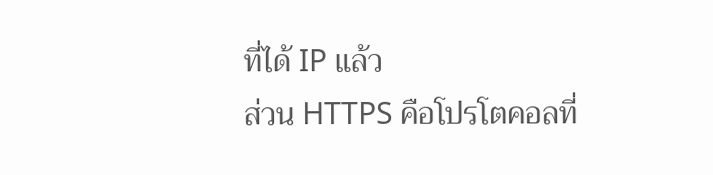ที่ได้ IP แล้ว
ส่วน HTTPS คือโปรโตคอลที่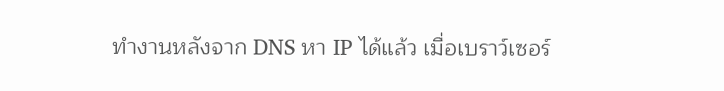ทำงานหลังจาก DNS หา IP ได้แล้ว เมื่อเบราว์เซอร์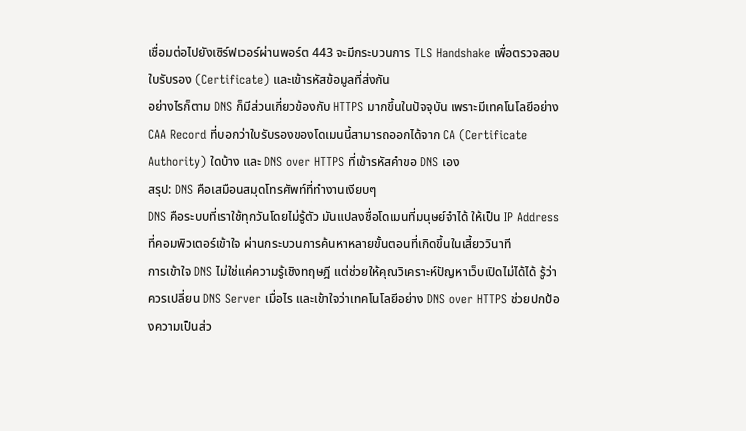เชื่อมต่อไปยังเซิร์ฟเวอร์ผ่านพอร์ต 443 จะมีกระบวนการ TLS Handshake เพื่อตรวจสอบใบรับรอง (Certificate) และเข้ารหัสข้อมูลที่ส่งกัน
อย่างไรก็ตาม DNS ก็มีส่วนเกี่ยวข้องกับ HTTPS มากขึ้นในปัจจุบัน เพราะมีเทคโนโลยีอย่าง CAA Record ที่บอกว่าใบรับรองของโดเมนนี้สามารถออกได้จาก CA (Certificate Authority) ใดบ้าง และ DNS over HTTPS ที่เข้ารหัสคำขอ DNS เอง
สรุป: DNS คือเสมือนสมุดโทรศัพท์ที่ทำงานเงียบๆ
DNS คือระบบที่เราใช้ทุกวันโดยไม่รู้ตัว มันแปลงชื่อโดเมนที่มนุษย์จำได้ ให้เป็น IP Address ที่คอมพิวเตอร์เข้าใจ ผ่านกระบวนการค้นหาหลายขั้นตอนที่เกิดขึ้นในเสี้ยววินาที
การเข้าใจ DNS ไม่ใช่แค่ความรู้เชิงทฤษฎี แต่ช่วยให้คุณวิเคราะห์ปัญหาเว็บเปิดไม่ได้ได้ รู้ว่าควรเปลี่ยน DNS Server เมื่อไร และเข้าใจว่าเทคโนโลยีอย่าง DNS over HTTPS ช่วยปกป้องความเป็นส่ว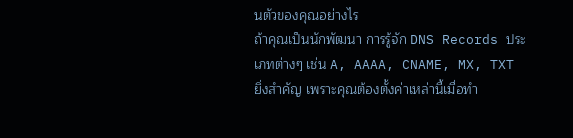นตัวของคุณอย่างไร
ถ้าคุณเป็นนักพัฒนา การรู้จัก DNS Records ประเภทต่างๆ เช่น A, AAAA, CNAME, MX, TXT ยิ่งสำคัญ เพราะคุณต้องตั้งค่าเหล่านี้เมื่อทำ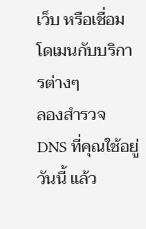เว็บ หรือเชื่อมโดเมนกับบริการต่างๆ
ลองสำรวจ DNS ที่คุณใช้อยู่วันนี้ แล้ว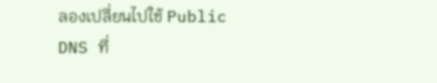ลองเปลี่ยนไปใช้ Public DNS ที่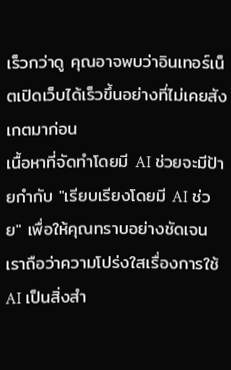เร็วกว่าดู คุณอาจพบว่าอินเทอร์เน็ตเปิดเว็บได้เร็วขึ้นอย่างที่ไม่เคยสังเกตมาก่อน
เนื้อหาที่จัดทำโดยมี AI ช่วยจะมีป้ายกำกับ "เรียบเรียงโดยมี AI ช่วย" เพื่อให้คุณทราบอย่างชัดเจน เราถือว่าความโปร่งใสเรื่องการใช้ AI เป็นสิ่งสำ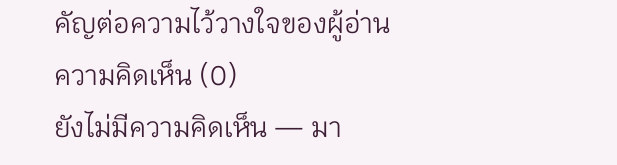คัญต่อความไว้วางใจของผู้อ่าน
ความคิดเห็น (0)
ยังไม่มีความคิดเห็น — มา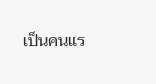เป็นคนแร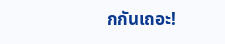กกันเถอะ!